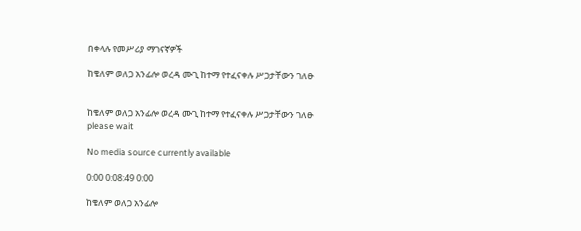በቀላሉ የመሥሪያ ማገናኛዎች

ከቄለም ወለጋ አንፊሎ ወረዳ ሙጊ ከተማ የተፈናቀሉ ሥጋታቸውን ገለፁ


ከቄለም ወለጋ አንፊሎ ወረዳ ሙጊ ከተማ የተፈናቀሉ ሥጋታቸውን ገለፁ
please wait

No media source currently available

0:00 0:08:49 0:00

ከቄለም ወለጋ አንፊሎ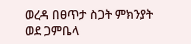ወረዳ በፀጥታ ስጋት ምክንያት ወደ ጋምቤላ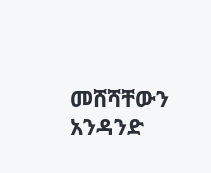መሸሻቸውን አንዳንድ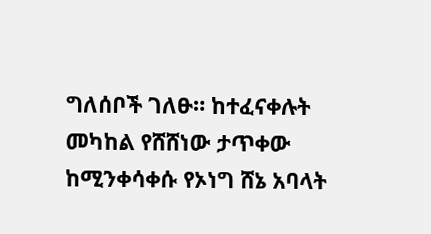ግለሰቦች ገለፁ። ከተፈናቀሉት መካከል የሸሸነው ታጥቀው ከሚንቀሳቀሱ የኦነግ ሸኔ አባላት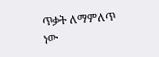ጥቃት ለማምለጥ ነው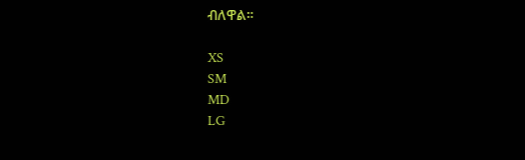ብለዋል።

XS
SM
MD
LG